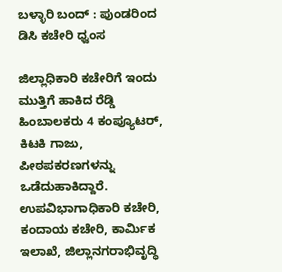ಬಳ್ಳಾರಿ ಬಂದ್ : ಪುಂಡರಿಂದ ಡಿಸಿ ಕಚೇರಿ ಧ್ವಂಸ

ಜಿಲ್ಲಾಧಿಕಾರಿ ಕಚೇರಿಗೆ ಇಂದು ಮುತ್ತಿಗೆ ಹಾಕಿದ ರೆಡ್ಡಿ ಹಿಂಬಾಲಕರು 4 ಕಂಪ್ಯೂಟರ್, ಕಿಟಕಿ ಗಾಜು, ಪೀಠಪಕರಣಗಳನ್ನು ಒಡೆದುಹಾಕಿದ್ದಾರೆ. ಉಪವಿಭಾಗಾಧಿಕಾರಿ ಕಚೇರಿ, ಕಂದಾಯ ಕಚೇರಿ, ಕಾರ್ಮಿಕ ಇಲಾಖೆ, ಜಿಲ್ಲಾನಗರಾಭಿವೃದ್ಧಿ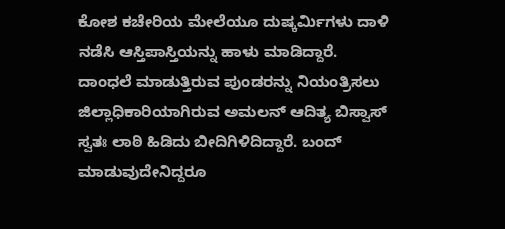ಕೋಶ ಕಚೇರಿಯ ಮೇಲೆಯೂ ದುಷ್ಕರ್ಮಿಗಳು ದಾಳಿ ನಡೆಸಿ ಆಸ್ತಿಪಾಸ್ತಿಯನ್ನು ಹಾಳು ಮಾಡಿದ್ದಾರೆ.
ದಾಂಧಲೆ ಮಾಡುತ್ತಿರುವ ಪುಂಡರನ್ನು ನಿಯಂತ್ರಿಸಲು ಜಿಲ್ಲಾಧಿಕಾರಿಯಾಗಿರುವ ಅಮಲನ್ ಆದಿತ್ಯ ಬಿಸ್ವಾಸ್ ಸ್ವತಃ ಲಾಠಿ ಹಿಡಿದು ಬೀದಿಗಿಳಿದಿದ್ದಾರೆ. ಬಂದ್ ಮಾಡುವುದೇನಿದ್ದರೂ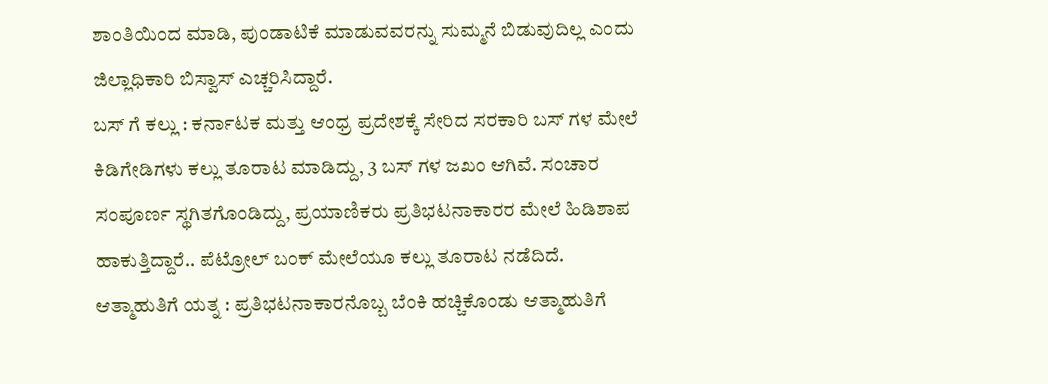ಶಾಂತಿಯಿಂದ ಮಾಡಿ, ಪುಂಡಾಟಿಕೆ ಮಾಡುವವರನ್ನು ಸುಮ್ಮನೆ ಬಿಡುವುದಿಲ್ಲ ಎಂದು ಜಿಲ್ಲಾಧಿಕಾರಿ ಬಿಸ್ವಾಸ್ ಎಚ್ಚರಿಸಿದ್ದಾರೆ.
ಬಸ್ ಗೆ ಕಲ್ಲು : ಕರ್ನಾಟಕ ಮತ್ತು ಆಂಧ್ರ ಪ್ರದೇಶಕ್ಕೆ ಸೇರಿದ ಸರಕಾರಿ ಬಸ್ ಗಳ ಮೇಲೆ ಕಿಡಿಗೇಡಿಗಳು ಕಲ್ಲು ತೂರಾಟ ಮಾಡಿದ್ದು, 3 ಬಸ್ ಗಳ ಜಖಂ ಆಗಿವೆ. ಸಂಚಾರ ಸಂಪೂರ್ಣ ಸ್ಥಗಿತಗೊಂಡಿದ್ದು, ಪ್ರಯಾಣಿಕರು ಪ್ರತಿಭಟನಾಕಾರರ ಮೇಲೆ ಹಿಡಿಶಾಪ ಹಾಕುತ್ತಿದ್ದಾರೆ.. ಪೆಟ್ರೋಲ್ ಬಂಕ್ ಮೇಲೆಯೂ ಕಲ್ಲು ತೂರಾಟ ನಡೆದಿದೆ.
ಆತ್ಮಾಹುತಿಗೆ ಯತ್ನ : ಪ್ರತಿಭಟನಾಕಾರನೊಬ್ಬ ಬೆಂಕಿ ಹಚ್ಚಿಕೊಂಡು ಆತ್ಮಾಹುತಿಗೆ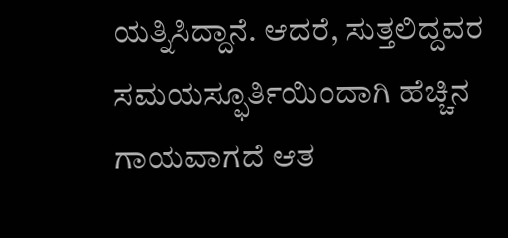ಯತ್ನಿಸಿದ್ದಾನೆ. ಆದರೆ, ಸುತ್ತಲಿದ್ದವರ ಸಮಯಸ್ಫೂರ್ತಿಯಿಂದಾಗಿ ಹೆಚ್ಚಿನ ಗಾಯವಾಗದೆ ಆತ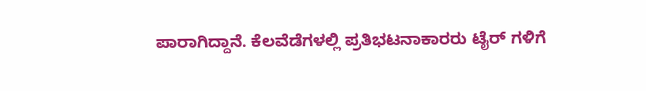ಪಾರಾಗಿದ್ದಾನೆ. ಕೆಲವೆಡೆಗಳಲ್ಲಿ ಪ್ರತಿಭಟನಾಕಾರರು ಟೈರ್ ಗಳಿಗೆ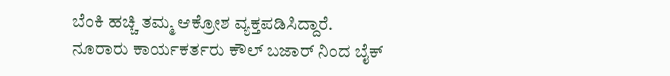ಬೆಂಕಿ ಹಚ್ಚಿ ತಮ್ಮ ಆಕ್ರೋಶ ವ್ಯಕ್ತಪಡಿಸಿದ್ದಾರೆ.
ನೂರಾರು ಕಾರ್ಯಕರ್ತರು ಕೌಲ್ ಬಜಾರ್ ನಿಂದ ಬೈಕ್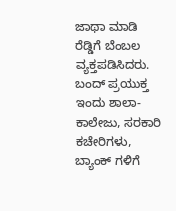ಜಾಥಾ ಮಾಡಿ ರೆಡ್ಡಿಗೆ ಬೆಂಬಲ ವ್ಯಕ್ತಪಡಿಸಿದರು. ಬಂದ್ ಪ್ರಯುಕ್ತ ಇಂದು ಶಾಲಾ-ಕಾಲೇಜು, ಸರಕಾರಿ ಕಚೇರಿಗಳು, ಬ್ಯಾಂಕ್ ಗಳಿಗೆ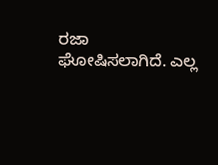ರಜಾ ಘೋಷಿಸಲಾಗಿದೆ. ಎಲ್ಲ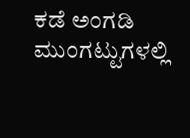ಕಡೆ ಅಂಗಡಿ ಮುಂಗಟ್ಟುಗಳಲ್ಲಿ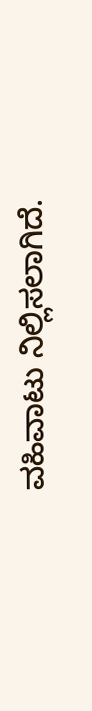ವಹಿವಾಟು ನಿಲ್ಲಿಸಲಾಗಿದೆ.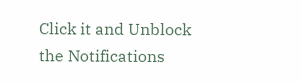Click it and Unblock the Notifications